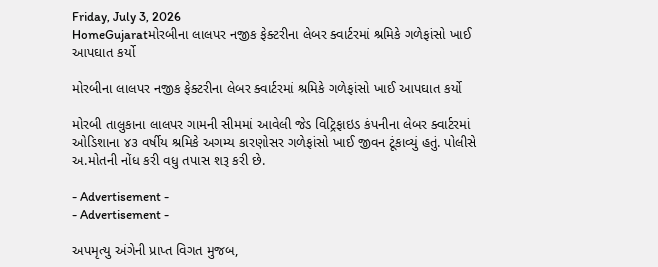Friday, July 3, 2026
HomeGujaratમોરબીના લાલપર નજીક ફેક્ટરીના લેબર ક્વાર્ટરમાં શ્રમિકે ગળેફાંસો ખાઈ આપઘાત કર્યો

મોરબીના લાલપર નજીક ફેક્ટરીના લેબર ક્વાર્ટરમાં શ્રમિકે ગળેફાંસો ખાઈ આપઘાત કર્યો

મોરબી તાલુકાના લાલપર ગામની સીમમાં આવેલી જેડ વિટ્રિફાઇડ કંપનીના લેબર ક્વાર્ટરમાં ઓડિશાના ૪૩ વર્ષીય શ્રમિકે અગમ્ય કારણોસર ગળેફાંસો ખાઈ જીવન ટૂંકાવ્યું હતું. પોલીસે અ.મોતની નોંધ કરી વધુ તપાસ શરૂ કરી છે.

- Advertisement -
- Advertisement -

અપમૃત્યુ અંગેની પ્રાપ્ત વિગત મુજબ,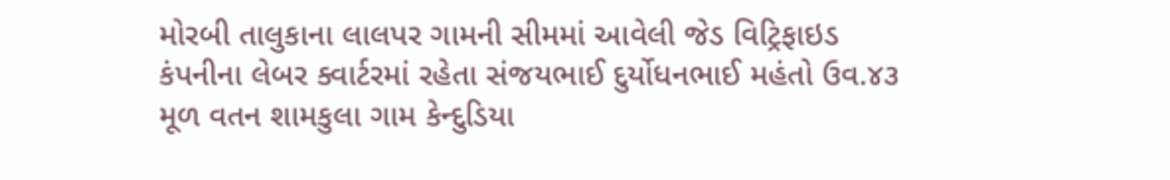મોરબી તાલુકાના લાલપર ગામની સીમમાં આવેલી જેડ વિટ્રિફાઇડ કંપનીના લેબર ક્વાર્ટરમાં રહેતા સંજયભાઈ દુર્યોધનભાઈ મહંતો ઉવ.૪૩ મૂળ વતન શામકુલા ગામ કેન્દુડિયા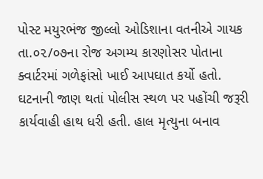પોસ્ટ મયુરભંજ જીલ્લો ઓડિશાના વતનીએ ગાયક તા.૦૨/૦૭ના રોજ અગમ્ય કારણોસર પોતાના ક્વાર્ટરમાં ગળેફાંસો ખાઈ આપઘાત કર્યો હતો. ઘટનાની જાણ થતાં પોલીસ સ્થળ પર પહોંચી જરૂરી કાર્યવાહી હાથ ધરી હતી. હાલ મૃત્યુના બનાવ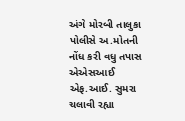અંગે મોરબી તાલુકા પોલીસે અ.મોતની નોંધ કરી વધુ તપાસ એએસઆઈ એફ.આઈ. સુમરા ચલાવી રહ્યા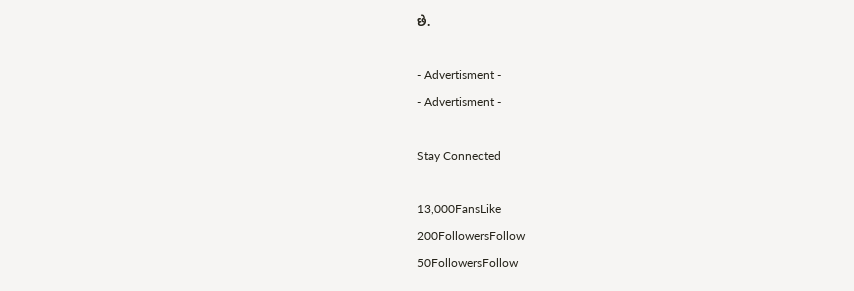છે.

- Advertisment -
- Advertisment -

Stay Connected

13,000FansLike
200FollowersFollow
50FollowersFollow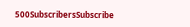500SubscribersSubscribe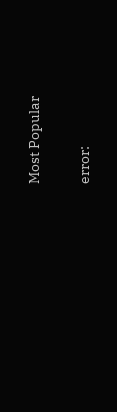Most Popular

error: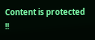Content is protected !!